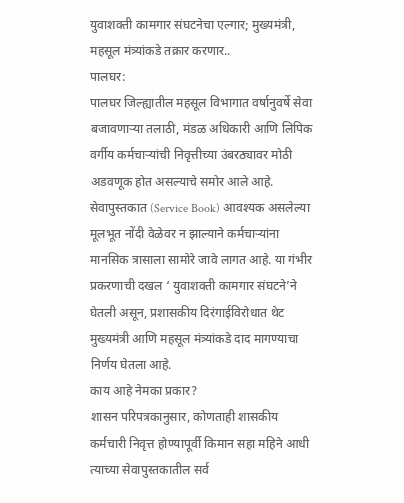युवाशक्ती कामगार संघटनेचा एल्गार; मुख्यमंत्री, महसूल मंत्र्यांकडे तक्रार करणार..
पालघर:
पालघर जिल्ह्यातील महसूल विभागात वर्षानुवर्षे सेवा बजावणाऱ्या तलाठी, मंडळ अधिकारी आणि लिपिक वर्गीय कर्मचाऱ्यांची निवृत्तीच्या उंबरठ्यावर मोठी अडवणूक होत असल्याचे समोर आले आहे. सेवापुस्तकात (Service Book) आवश्यक असलेल्या मूलभूत नोंदी वेळेवर न झाल्याने कर्मचाऱ्यांना मानसिक त्रासाला सामोरे जावे लागत आहे. या गंभीर प्रकरणाची दखल ‘ युवाशक्ती कामगार संघटने’ने घेतली असून, प्रशासकीय दिरंगाईविरोधात थेट मुख्यमंत्री आणि महसूल मंत्र्यांकडे दाद मागण्याचा निर्णय घेतला आहे.
काय आहे नेमका प्रकार?
शासन परिपत्रकानुसार, कोणताही शासकीय कर्मचारी निवृत्त होण्यापूर्वी किमान सहा महिने आधी त्याच्या सेवापुस्तकातील सर्व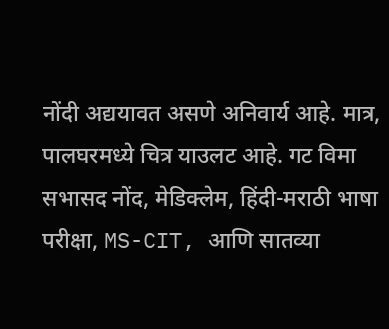नोंदी अद्ययावत असणे अनिवार्य आहे. मात्र, पालघरमध्ये चित्र याउलट आहे. गट विमा सभासद नोंद, मेडिक्लेम, हिंदी-मराठी भाषा परीक्षा, MS-CIT, आणि सातव्या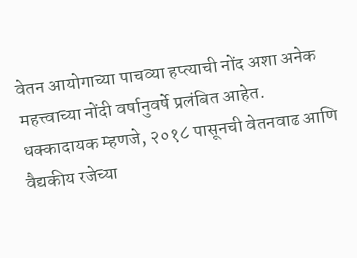वेतन आयोगाच्या पाचव्या हप्त्याची नोंद अशा अनेक महत्त्वाच्या नोंदी वर्षानुवर्षे प्रलंबित आहेत. धक्कादायक म्हणजे, २०१८ पासूनची वेतनवाढ आणि वैद्यकीय रजेच्या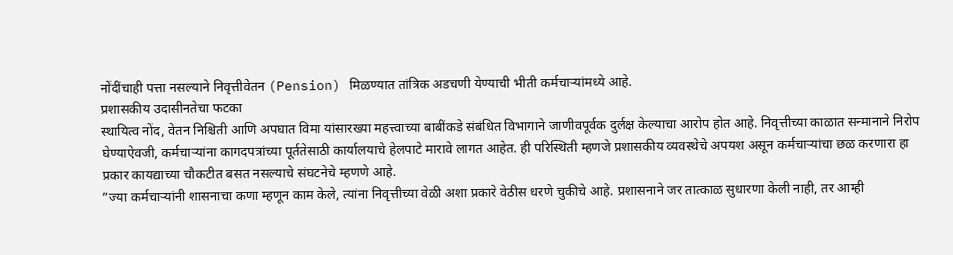नोंदींचाही पत्ता नसल्याने निवृत्तीवेतन (Pension) मिळण्यात तांत्रिक अडचणी येण्याची भीती कर्मचाऱ्यांमध्ये आहे.
प्रशासकीय उदासीनतेचा फटका
स्थायित्व नोंद, वेतन निश्चिती आणि अपघात विमा यांसारख्या महत्त्वाच्या बाबींकडे संबंधित विभागाने जाणीवपूर्वक दुर्लक्ष केल्याचा आरोप होत आहे. निवृत्तीच्या काळात सन्मानाने निरोप घेण्याऐवजी, कर्मचाऱ्यांना कागदपत्रांच्या पूर्ततेसाठी कार्यालयाचे हेलपाटे मारावे लागत आहेत. ही परिस्थिती म्हणजे प्रशासकीय व्यवस्थेचे अपयश असून कर्मचाऱ्यांचा छळ करणारा हा प्रकार कायद्याच्या चौकटीत बसत नसल्याचे संघटनेचे म्हणणे आहे.
”ज्या कर्मचाऱ्यांनी शासनाचा कणा म्हणून काम केले, त्यांना निवृत्तीच्या वेळी अशा प्रकारे वेठीस धरणे चुकीचे आहे. प्रशासनाने जर तात्काळ सुधारणा केली नाही, तर आम्ही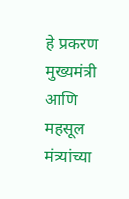हे प्रकरण मुख्यमंत्री आणि महसूल मंत्र्यांच्या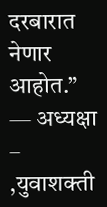दरबारात नेणार आहोत.”
— अध्यक्षा – ,युवाशक्ती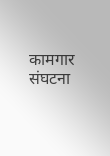कामगार संघटना